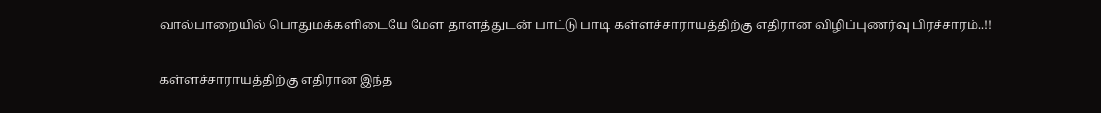வால்பாறையில் பொதுமக்களிடையே மேள தாளத்துடன் பாட்டு பாடி கள்ளச்சாராயத்திற்கு எதிரான விழிப்புணர்வு பிரச்சாரம்..!!

கள்ளச்சாராயத்திற்கு எதிரான இந்த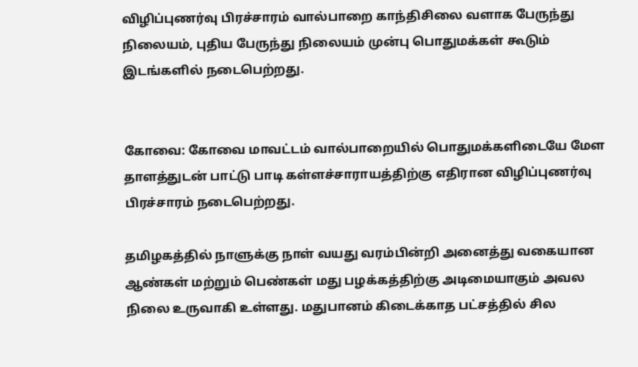விழிப்புணர்வு பிரச்சாரம் வால்பாறை காந்திசிலை வளாக பேருந்து நிலையம், புதிய பேருந்து நிலையம் முன்பு பொதுமக்கள் கூடும் இடங்களில் நடைபெற்றது.


கோவை: கோவை மாவட்டம் வால்பாறையில் பொதுமக்களிடையே மேள தாளத்துடன் பாட்டு பாடி கள்ளச்சாராயத்திற்கு எதிரான விழிப்புணர்வு பிரச்சாரம் நடைபெற்றது.

தமிழகத்தில் நாளுக்கு நாள் வயது வரம்பின்றி அனைத்து வகையான ஆண்கள் மற்றும் பெண்கள் மது பழக்கத்திற்கு அடிமையாகும் அவல நிலை உருவாகி உள்ளது. மதுபானம் கிடைக்காத பட்சத்தில் சில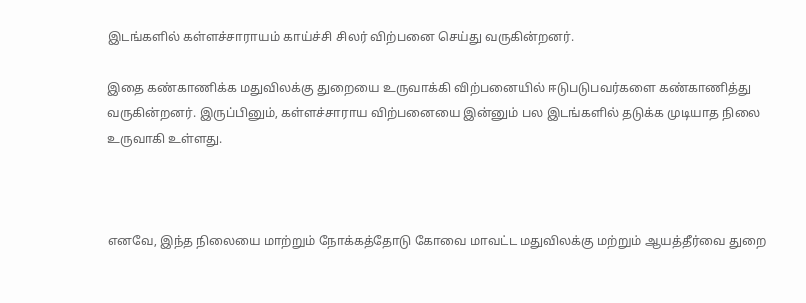இடங்களில் கள்ளச்சாராயம் காய்ச்சி சிலர் விற்பனை செய்து வருகின்றனர்.

இதை கண்காணிக்க மதுவிலக்கு துறையை உருவாக்கி விற்பனையில் ஈடுபடுபவர்களை கண்காணித்து வருகின்றனர். இருப்பினும், கள்ளச்சாராய விற்பனையை இன்னும் பல இடங்களில் தடுக்க முடியாத நிலை உருவாகி உள்ளது.



எனவே, இந்த நிலையை மாற்றும் நோக்கத்தோடு கோவை மாவட்ட மதுவிலக்கு மற்றும் ஆயத்தீர்வை துறை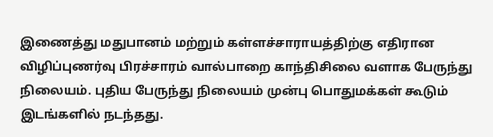இணைத்து மதுபானம் மற்றும் கள்ளச்சாராயத்திற்கு எதிரான விழிப்புணர்வு பிரச்சாரம் வால்பாறை காந்திசிலை வளாக பேருந்து நிலையம். புதிய பேருந்து நிலையம் முன்பு பொதுமக்கள் கூடும் இடங்களில் நடந்தது.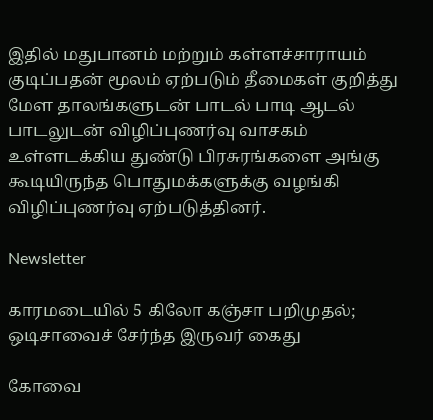இதில் மதுபானம் மற்றும் கள்ளச்சாராயம் குடிப்பதன் மூலம் ஏற்படும் தீமைகள் குறித்து மேள தாலங்களுடன் பாடல் பாடி ஆடல் பாடலுடன் விழிப்புணர்வு வாசகம் உள்ளடக்கிய துண்டு பிரசுரங்களை அங்கு கூடியிருந்த பொதுமக்களுக்கு வழங்கி விழிப்புணர்வு ஏற்படுத்தினர்.

Newsletter

காரமடையில் 5 கிலோ கஞ்சா பறிமுதல்; ஒடிசாவைச் சேர்ந்த இருவர் கைது

கோவை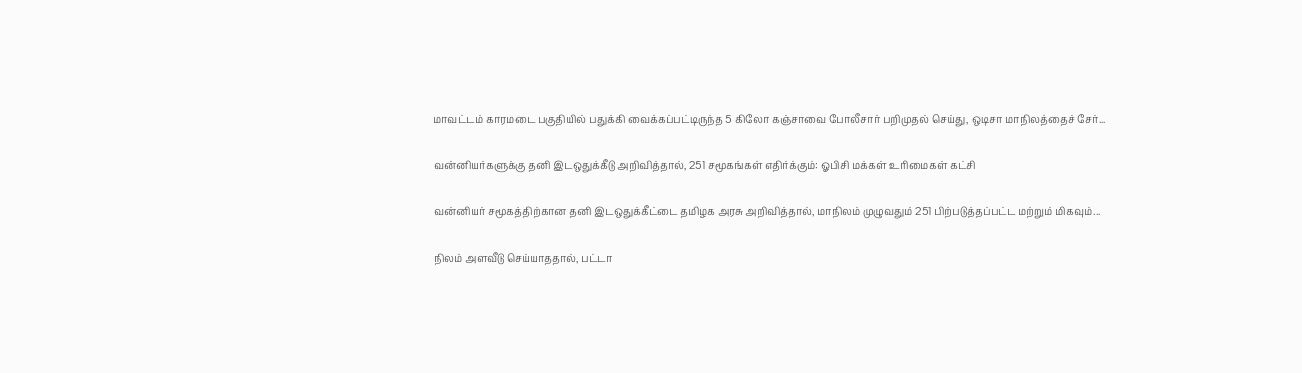மாவட்டம் காரமடை பகுதியில் பதுக்கி வைக்கப்பட்டிருந்த 5 கிலோ கஞ்சாவை போலீசார் பறிமுதல் செய்து, ஒடிசா மாநிலத்தைச் சேர்...

வன்னியர்களுக்கு தனி இடஒதுக்கீடு அறிவித்தால், 251 சமூகங்கள் எதிர்க்கும்: ஓபிசி மக்கள் உரிமைகள் கட்சி

வன்னியர் சமூகத்திற்கான தனி இடஒதுக்கீட்டை தமிழக அரசு அறிவித்தால், மாநிலம் முழுவதும் 251 பிற்படுத்தப்பட்ட மற்றும் மிகவும்...

நிலம் அளவீடு செய்யாததால், பட்டா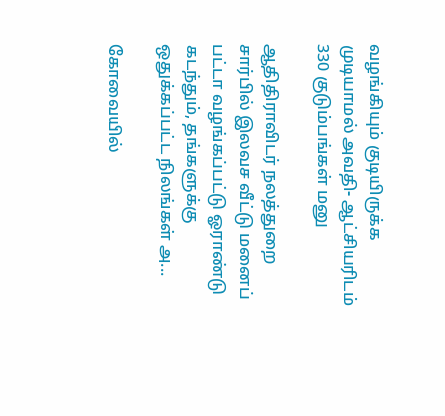வழங்கியும் குடியிருக்க முடியாமல் அவதி- ஆட்சியரிடம் 330 குடும்பங்கள் மனு

ஆதிதிராவிடர் நலத்துறை சார்பில் இலவச வீட்டு மனைப் பட்டா வழங்கப்பட்டு ஓராண்டு கடந்தும், தங்களுக்கு ஒதுக்கப்பட்ட நிலங்கள் அ...

கோவையில்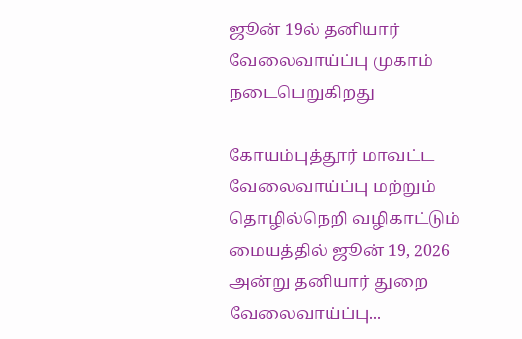ஜூன் 19ல் தனியார் வேலைவாய்ப்பு முகாம் நடைபெறுகிறது

கோயம்புத்தூர் மாவட்ட வேலைவாய்ப்பு மற்றும் தொழில்நெறி வழிகாட்டும் மையத்தில் ஜூன் 19, 2026 அன்று தனியார் துறை வேலைவாய்ப்பு...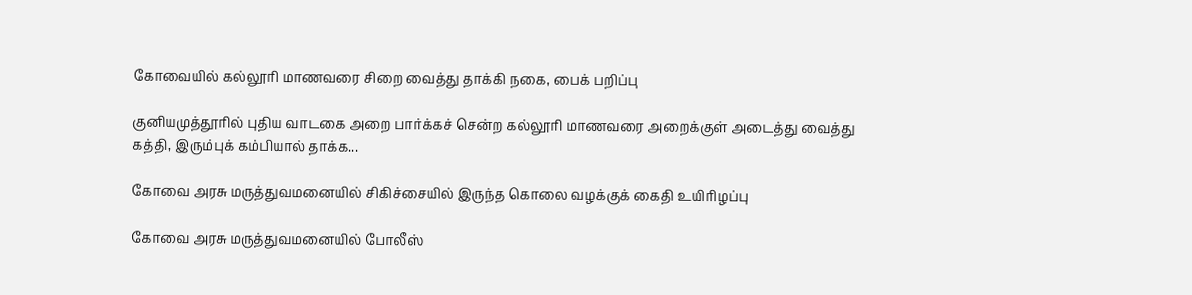கோவையில் கல்லூரி மாணவரை சிறை வைத்து தாக்கி நகை, பைக் பறிப்பு

குனியமுத்தூரில் புதிய வாடகை அறை பார்க்கச் சென்ற கல்லூரி மாணவரை அறைக்குள் அடைத்து வைத்து கத்தி, இரும்புக் கம்பியால் தாக்க...

கோவை அரசு மருத்துவமனையில் சிகிச்சையில் இருந்த கொலை வழக்குக் கைதி உயிரிழப்பு

கோவை அரசு மருத்துவமனையில் போலீஸ்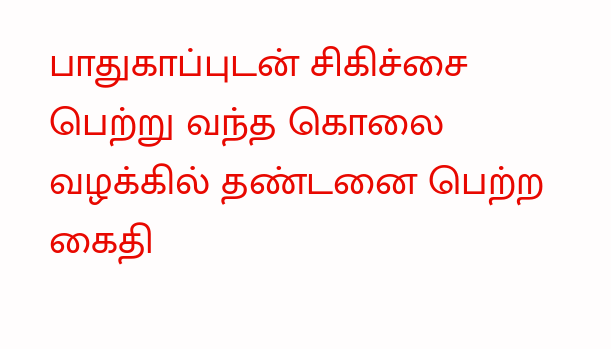பாதுகாப்புடன் சிகிச்சை பெற்று வந்த கொலை வழக்கில் தண்டனை பெற்ற கைதி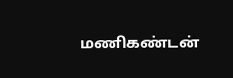மணிகண்டன்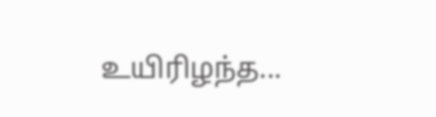உயிரிழந்த...